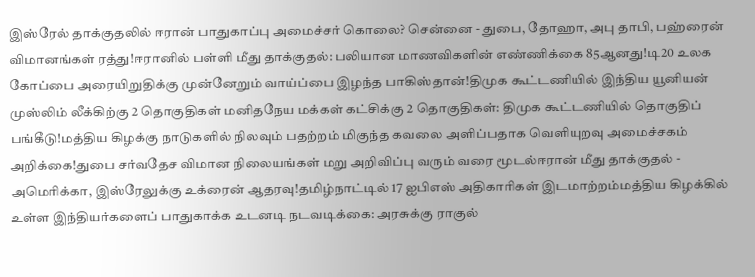இஸ்ரேல் தாக்குதலில் ஈரான் பாதுகாப்பு அமைச்சர் கொலை? சென்னை - துபை, தோஹா, அபு தாபி, பஹ்ரைன் விமானங்கள் ரத்து!ஈரானில் பள்ளி மீது தாக்குதல்: பலியான மாணவிகளின் எண்ணிக்கை 85ஆனது!டி20 உலக கோப்பை அரையிறுதிக்கு முன்னேறும் வாய்ப்பை இழந்த பாகிஸ்தான்!திமுக கூட்டணியில் இந்திய யூனியன் முஸ்லிம் லீக்கிற்கு 2 தொகுதிகள் மனிதநேய மக்கள் கட்சிக்கு 2 தொகுதிகள்: திமுக கூட்டணியில் தொகுதிப் பங்கீடு!மத்திய கிழக்கு நாடுகளில் நிலவும் பதற்றம் மிகுந்த கவலை அளிப்பதாக வெளியுறவு அமைச்சகம் அறிக்கை!துபை சர்வதேச விமான நிலையங்கள் மறு அறிவிப்பு வரும் வரை மூடல்ஈரான் மீது தாக்குதல் - அமெரிக்கா, இஸ்ரேலுக்கு உக்ரைன் ஆதரவு!தமிழ்நாட்டில் 17 ஐபிஎஸ் அதிகாரிகள் இடமாற்றம்மத்திய கிழக்கில் உள்ள இந்தியர்களைப் பாதுகாக்க உடனடி நடவடிக்கை: அரசுக்கு ராகுல்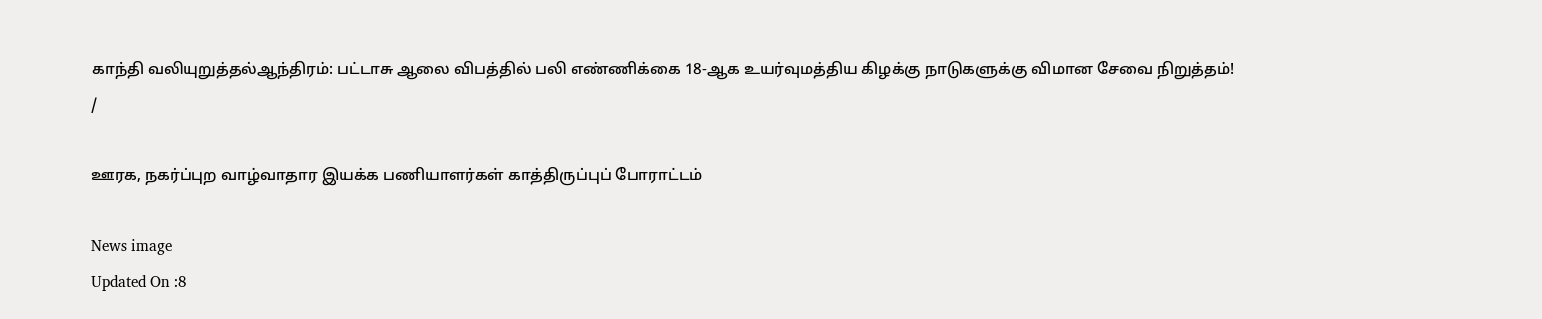காந்தி வலியுறுத்தல்ஆந்திரம்: பட்டாசு ஆலை விபத்தில் பலி எண்ணிக்கை 18-ஆக உயர்வுமத்திய கிழக்கு நாடுகளுக்கு விமான சேவை நிறுத்தம்!
/

ஊரக, நகர்ப்புற வாழ்வாதார இயக்க பணியாளர்கள் காத்திருப்புப் போராட்டம்

News image
Updated On :8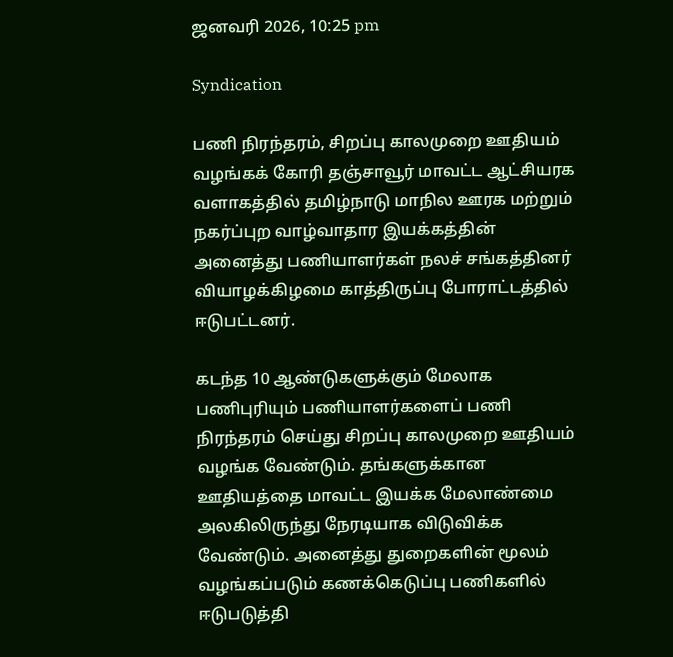ஜனவரி 2026, 10:25 pm

Syndication

பணி நிரந்தரம், சிறப்பு காலமுறை ஊதியம் வழங்கக் கோரி தஞ்சாவூர் மாவட்ட ஆட்சியரக வளாகத்தில் தமிழ்நாடு மாநில ஊரக மற்றும் நகர்ப்புற வாழ்வாதார இயக்கத்தின் அனைத்து பணியாளர்கள் நலச் சங்கத்தினர் வியாழக்கிழமை காத்திருப்பு போராட்டத்தில் ஈடுபட்டனர்.

கடந்த 10 ஆண்டுகளுக்கும் மேலாக பணிபுரியும் பணியாளர்களைப் பணி நிரந்தரம் செய்து சிறப்பு காலமுறை ஊதியம் வழங்க வேண்டும். தங்களுக்கான ஊதியத்தை மாவட்ட இயக்க மேலாண்மை அலகிலிருந்து நேரடியாக விடுவிக்க வேண்டும். அனைத்து துறைகளின் மூலம் வழங்கப்படும் கணக்கெடுப்பு பணிகளில் ஈடுபடுத்தி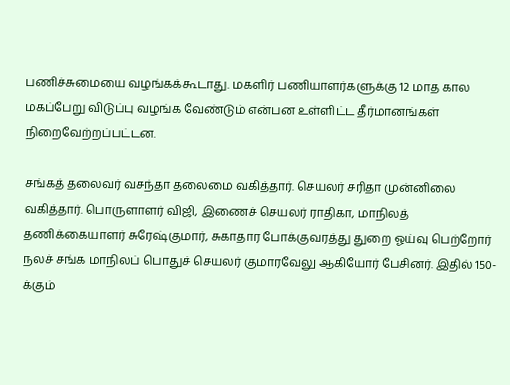பணிச்சுமையை வழங்கக்கூடாது. மகளிர் பணியாளர்களுக்கு 12 மாத கால மகப்பேறு விடுப்பு வழங்க வேண்டும் என்பன உள்ளிட்ட தீர்மானங்கள் நிறைவேற்றப்பட்டன.

சங்கத் தலைவர் வசந்தா தலைமை வகித்தார். செயலர் சரிதா முன்னிலை வகித்தார். பொருளாளர் விஜி, இணைச் செயலர் ராதிகா, மாநிலத் தணிக்கையாளர் சுரேஷ்குமார், சுகாதார போக்குவரத்து துறை ஓய்வு பெற்றோர் நலச் சங்க மாநிலப் பொதுச் செயலர் குமாரவேலு ஆகியோர் பேசினர். இதில் 150-க்கும்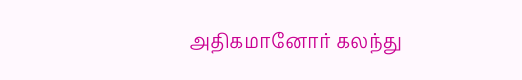அதிகமானோர் கலந்து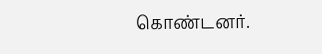கொண்டனர்.